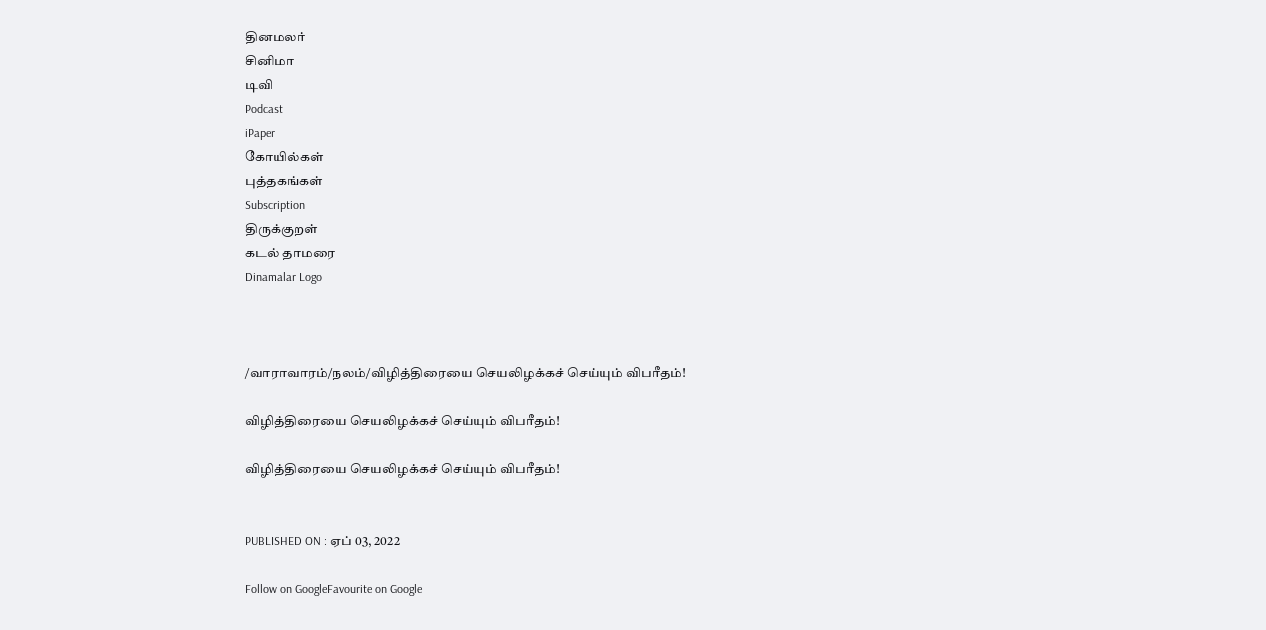தினமலர்
சினிமா
டிவி
Podcast
iPaper
கோயில்கள்
புத்தகங்கள்
Subscription
திருக்குறள்
கடல் தாமரை
Dinamalar Logo



/வாராவாரம்/நலம்/விழித்திரையை செயலிழக்கச் செய்யும் விபரீதம்!

விழித்திரையை செயலிழக்கச் செய்யும் விபரீதம்!

விழித்திரையை செயலிழக்கச் செய்யும் விபரீதம்!


PUBLISHED ON : ஏப் 03, 2022

Follow on GoogleFavourite on Google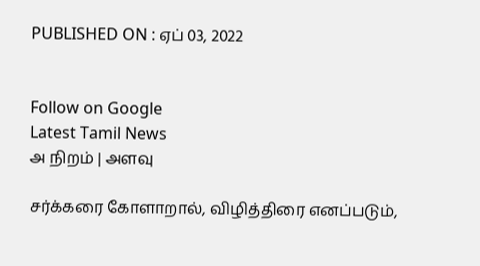PUBLISHED ON : ஏப் 03, 2022


Follow on Google
Latest Tamil News
அ நிறம் | அளவு

சர்க்கரை கோளாறால், விழித்திரை எனப்படும்,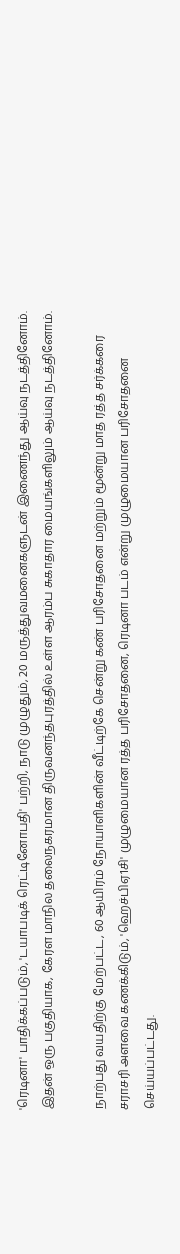'ரெடினா' பாதிக்கப்படும், 'டயாபடிக் ரெட்டினோபதி' பற்றி, நாடு முழுதும், 20 மருத்துவமனைகளுடன் இணைந்து ஆய்வு நடத்தினோம். இதன் ஒரு பகுதியாக, கேரள மாநில தலைநகரமான திருவனந்தபுரத்தில் உள்ள ஆரம்ப சுகாதார மையங்களிலும் ஆய்வு நடத்தினோம்.

நாற்பது வயதிற்கு மேற்பட்ட, 60 ஆயிரம் நோயாளிகளின் வீட்டிற்கே சென்று கண் பரிசோதனை மற்றும் மூன்று மாத ரத்த சர்க்கரை சராசரி அளவை கணக்கிடும், 'ஹெச்பிஏ1சி' முழுமையான ரத்த பரிசோதனை, ரெடினா படம் என்று முழுமையான பரிசோதனை செய்யப்பட்டது.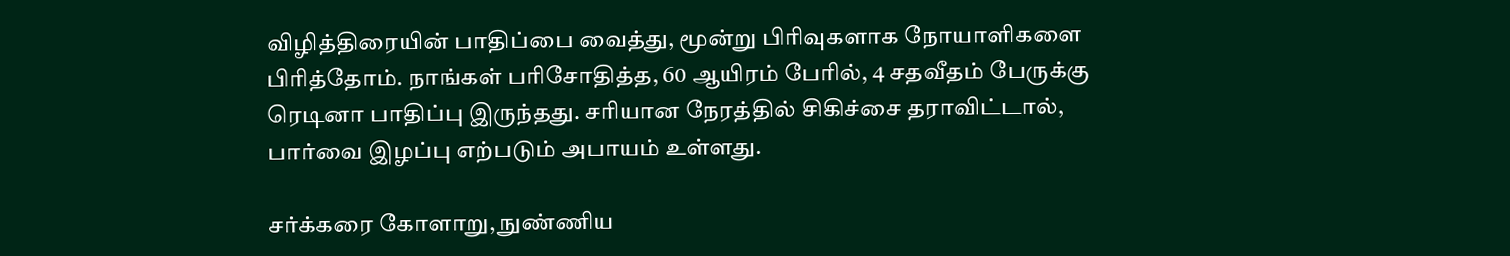விழித்திரையின் பாதிப்பை வைத்து, மூன்று பிரிவுகளாக நோயாளிகளை பிரித்தோம். நாங்கள் பரிசோதித்த, 60 ஆயிரம் பேரில், 4 சதவீதம் பேருக்கு ரெடினா பாதிப்பு இருந்தது. சரியான நேரத்தில் சிகிச்சை தராவிட்டால், பார்வை இழப்பு எற்படும் அபாயம் உள்ளது.

சர்க்கரை கோளாறு, நுண்ணிய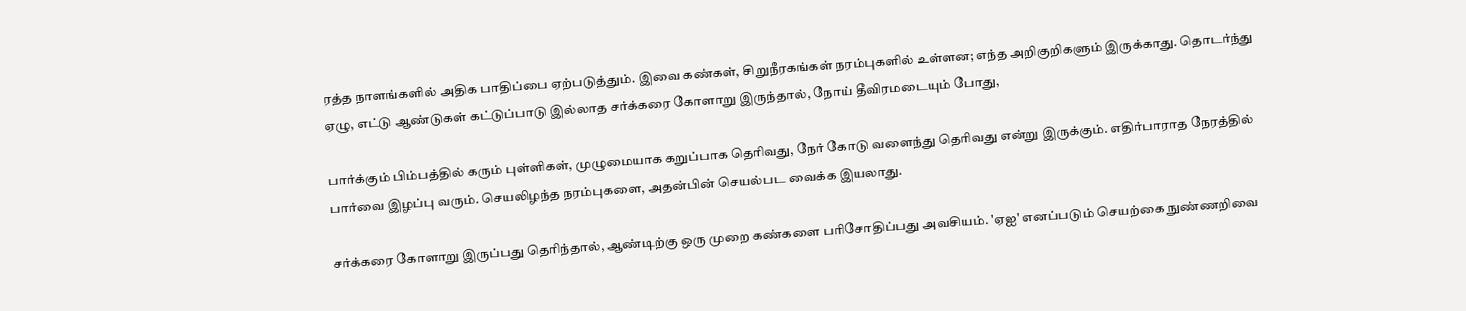ரத்த நாளங்களில் அதிக பாதிப்பை ஏற்படுத்தும். இவை கண்கள், சிறுநீரகங்கள் நரம்புகளில் உள்ளன; எந்த அறிகுறிகளும் இருக்காது. தொடர்ந்து ஏழு, எட்டு ஆண்டுகள் கட்டுப்பாடு இல்லாத சர்க்கரை கோளாறு இருந்தால், நோய் தீவிரமடையும் போது,

பார்க்கும் பிம்பத்தில் கரும் புள்ளிகள், முழுமையாக கறுப்பாக தெரிவது, நேர் கோடு வளைந்து தெரிவது என்று இருக்கும். எதிர்பாராத நேரத்தில் பார்வை இழப்பு வரும். செயலிழந்த நரம்புகளை, அதன்பின் செயல்பட வைக்க இயலாது.

சர்க்கரை கோளாறு இருப்பது தெரிந்தால், ஆண்டிற்கு ஒரு முறை கண்களை பரிசோதிப்பது அவசியம். 'ஏஐ' எனப்படும் செயற்கை நுண்ணறிவை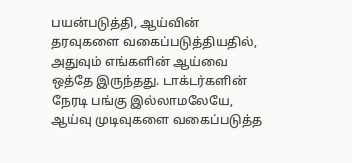பயன்படுத்தி, ஆய்வின் தரவுகளை வகைப்படுத்தியதில், அதுவும் எங்களின் ஆய்வை ஒத்தே இருந்தது. டாக்டர்களின் நேரடி பங்கு இல்லாமலேயே, ஆய்வு முடிவுகளை வகைப்படுத்த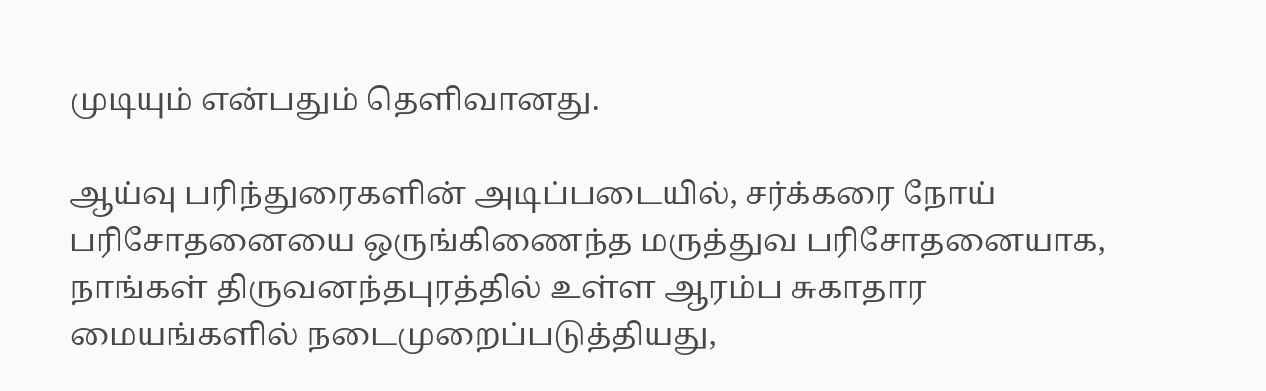முடியும் என்பதும் தெளிவானது.

ஆய்வு பரிந்துரைகளின் அடிப்படையில், சர்க்கரை நோய் பரிசோதனையை ஒருங்கிணைந்த மருத்துவ பரிசோதனையாக, நாங்கள் திருவனந்தபுரத்தில் உள்ள ஆரம்ப சுகாதார மையங்களில் நடைமுறைப்படுத்தியது,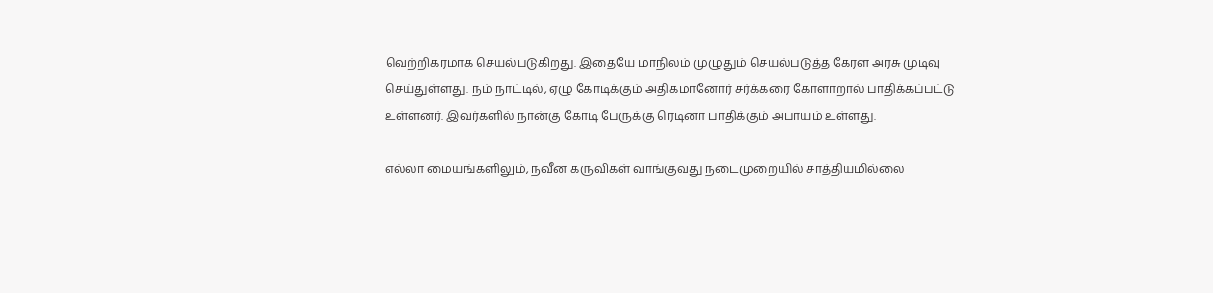வெற்றிகரமாக செயல்படுகிறது. இதையே மாநிலம் முழுதும் செயல்படுத்த கேரள அரசு முடிவு செய்துள்ளது. நம் நாட்டில், ஏழு கோடிக்கும் அதிகமானோர் சர்க்கரை கோளாறால் பாதிக்கப்பட்டு உள்ளனர். இவர்களில் நான்கு கோடி பேருக்கு ரெடினா பாதிக்கும் அபாயம் உள்ளது.

எல்லா மையங்களிலும், நவீன கருவிகள் வாங்குவது நடைமுறையில் சாத்தியமில்லை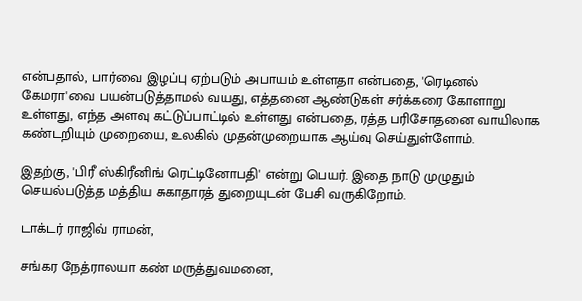என்பதால், பார்வை இழப்பு ஏற்படும் அபாயம் உள்ளதா என்பதை, 'ரெடினல் கேமரா'வை பயன்படுத்தாமல் வயது, எத்தனை ஆண்டுகள் சர்க்கரை கோளாறு உள்ளது, எந்த அளவு கட்டுப்பாட்டில் உள்ளது என்பதை, ரத்த பரிசோதனை வாயிலாக கண்டறியும் முறையை, உலகில் முதன்முறையாக ஆய்வு செய்துள்ளோம்.

இதற்கு, 'பிரீ ஸ்கிரீனிங் ரெட்டினோபதி' என்று பெயர். இதை நாடு முழுதும் செயல்படுத்த மத்திய சுகாதாரத் துறையுடன் பேசி வருகிறோம்.

டாக்டர் ராஜிவ் ராமன்,

சங்கர நேத்ராலயா கண் மருத்துவமனை,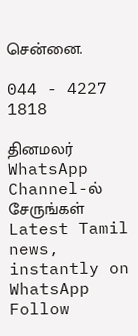சென்னை.

044 - 4227 1818

தினமலர் WhatsApp Channel-ல் சேருங்கள்
Latest Tamil news, instantly on WhatsApp
Follow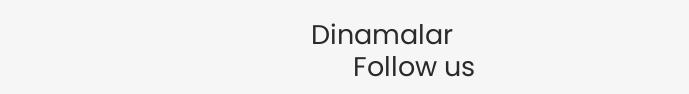Dinamalar
      Follow us